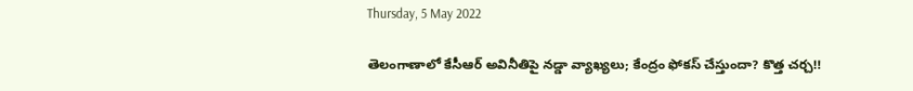Thursday, 5 May 2022

తెలంగాణాలో కేసీఆర్ అవినీతిపై నడ్డా వ్యాఖ్యలు; కేంద్రం ఫోకస్ చేస్తుందా? కొత్త చర్చ!!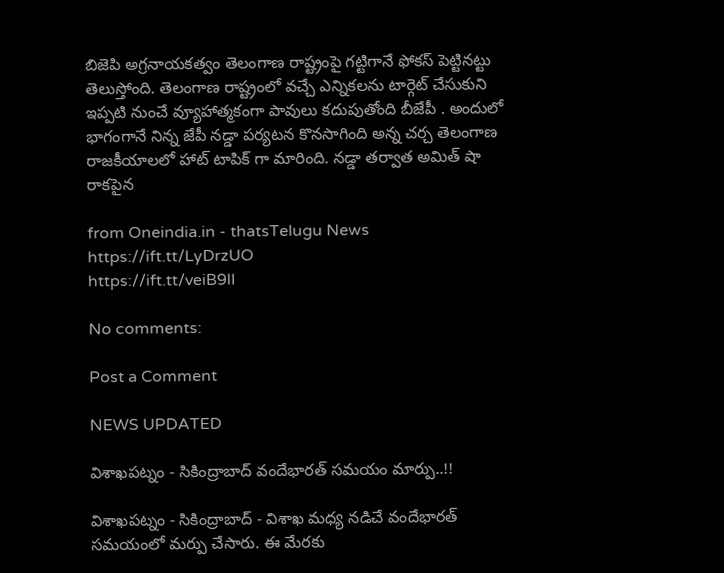బిజెపి అగ్రనాయకత్వం తెలంగాణ రాష్ట్రంపై గట్టిగానే ఫోకస్ పెట్టినట్టు తెలుస్తోంది. తెలంగాణ రాష్ట్రంలో వచ్చే ఎన్నికలను టార్గెట్ చేసుకుని ఇప్పటి నుంచే వ్యూహాత్మకంగా పావులు కదుపుతోంది బీజేపీ . అందులో భాగంగానే నిన్న జేపీ నడ్డా పర్యటన కొనసాగింది అన్న చర్చ తెలంగాణ రాజకీయాలలో హాట్ టాపిక్ గా మారింది. నడ్డా తర్వాత అమిత్ షా రాకపైన

from Oneindia.in - thatsTelugu News https://ift.tt/LyDrzUO
https://ift.tt/veiB9lI

No comments:

Post a Comment

NEWS UPDATED

విశాఖపట్నం - సికింద్రాబాద్ వందేభారత్ సమయం మార్పు..!!

విశాఖపట్నం - సికింద్రాబాద్ - విశాఖ మధ్య నడిచే వందేభారత్ సమయంలో మర్పు చేసారు. ఈ మేరకు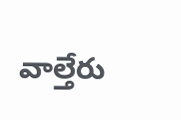వాల్తేరు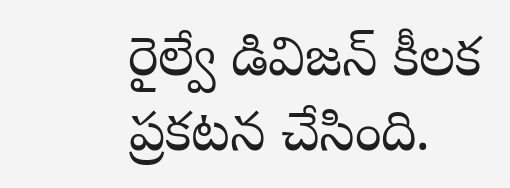రైల్వే డివిజన్ కీలక ప్రకటన చేసింది.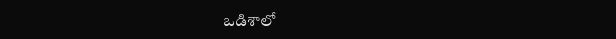ఒడిశాలో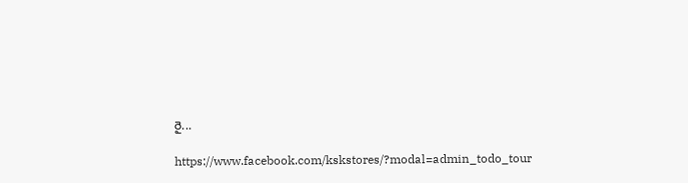రై...

https://www.facebook.com/kskstores/?modal=admin_todo_tour